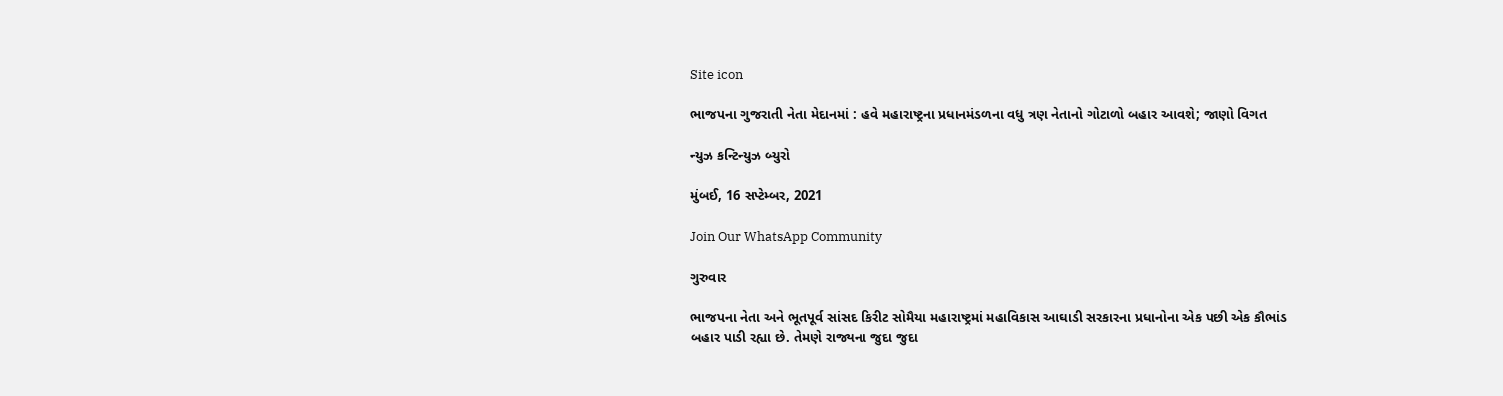Site icon

ભાજપના ગુજરાતી નેતા મેદાનમાં : હવે મહારાષ્ટ્રના પ્રધાનમંડળના વધુ ત્રણ નેતાનો ગોટાળો બહાર આવશે; જાણો વિગત

ન્યુઝ કન્ટિન્યુઝ બ્યુરો

મુંબઈ, 16 સપ્ટેમ્બર, 2021

Join Our WhatsApp Community

ગુરુવાર

ભાજપના નેતા અને ભૂતપૂર્વ સાંસદ કિરીટ સોમૈયા મહારાષ્ટ્રમાં મહાવિકાસ આઘાડી સરકારના પ્રધાનોના એક પછી એક કૌભાંડ બહાર પાડી રહ્યા છે. તેમણે રાજ્યના જુદા જુદા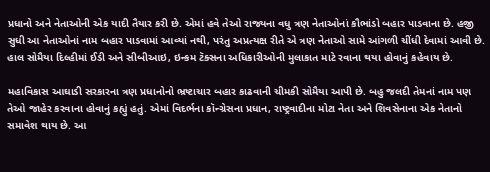પ્રધાનો અને નેતાઓની એક યાદી તૈયાર કરી છે. એમાં હવે તેઓ રાજ્યના વધુ ત્રણ નેતાઓનાં કૌભાંડો બહાર પાડવાના છે. હજી સુધી આ નેતાઓનાં નામ બહાર પાડવામાં આવ્યાં નથી, પરંતુ અપ્રત્યક્ષ રીતે એ ત્રણ નેતાઓ સામે આંગળી ચીંધી દેવામાં આવી છે. હાલ સોમૈયા દિલ્હીમાં ઈડી અને સીબીઆઇ, ઇન્કમ ટૅક્સના અધિકારીઓની મુલાકાત માટે રવાના થયા હોવાનું કહેવાય છે.

મહાવિકાસ આઘાડી સરકારના ત્રણ પ્રધાનોનો ભ્રષ્ટાચાર બહાર કાઢવાની ચીમકી સોમૈયા આપી છે. બહુ જલદી તેમનાં નામ પણ તેઓ જાહેર કરવાના હોવાનું કહ્યું હતું. એમાં વિદર્ભના કૉન્ગ્રેસના પ્રધાન, રાષ્ટ્રવાદીના મોટા નેતા અને શિવસેનાના એક નેતાનો સમાવેશ થાય છે. આ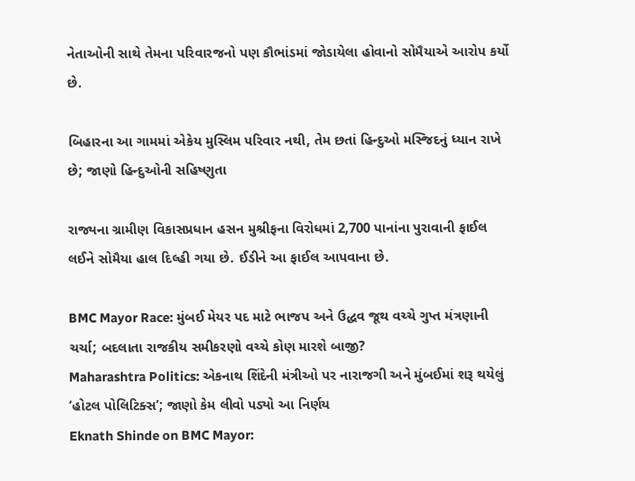નેતાઓની સાથે તેમના પરિવારજનો પણ કૌભાંડમાં જોડાયેલા હોવાનો સોમૈયાએ આરોપ કર્યો છે.

બિહારના આ ગામમાં એકેય મુસ્લિમ પરિવાર નથી, તેમ છતાં હિન્દુઓ મસ્જિદનું ધ્યાન રાખે છે; જાણો હિન્દુઓની સહિષ્ણુતા

રાજ્યના ગ્રામીણ વિકાસપ્રધાન હસન મુશ્રીફના વિરોધમાં 2,700 પાનાંના પુરાવાની ફાઈલ લઈને સોમૈયા હાલ દિલ્હી ગયા છે. ઈડીને આ ફાઈલ આપવાના છે.

BMC Mayor Race: મુંબઈ મેયર પદ માટે ભાજપ અને ઉદ્ધવ જૂથ વચ્ચે ગુપ્ત મંત્રણાની ચર્ચા; બદલાતા રાજકીય સમીકરણો વચ્ચે કોણ મારશે બાજી?
Maharashtra Politics: એકનાથ શિંદેની મંત્રીઓ પર નારાજગી અને મુંબઈમાં શરૂ થયેલું ‘હોટલ પોલિટિક્સ’; જાણો કેમ લીવો પડ્યો આ નિર્ણય
Eknath Shinde on BMC Mayor: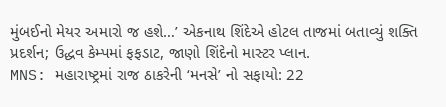મુંબઈનો મેયર અમારો જ હશે…’ એકનાથ શિંદેએ હોટલ તાજમાં બતાવ્યું શક્તિ પ્રદર્શન; ઉદ્ધવ કેમ્પમાં ફફડાટ, જાણો શિંદેનો માસ્ટર પ્લાન.
MNS: મહારાષ્ટ્રમાં રાજ ઠાકરેની ‘મનસે’ નો સફાયો: 22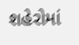શહેરોમાં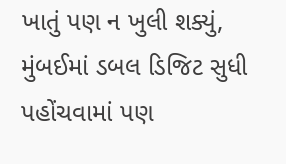ખાતું પણ ન ખુલી શક્યું, મુંબઈમાં ડબલ ડિજિટ સુધી પહોંચવામાં પણ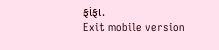ફાંફા.
Exit mobile version